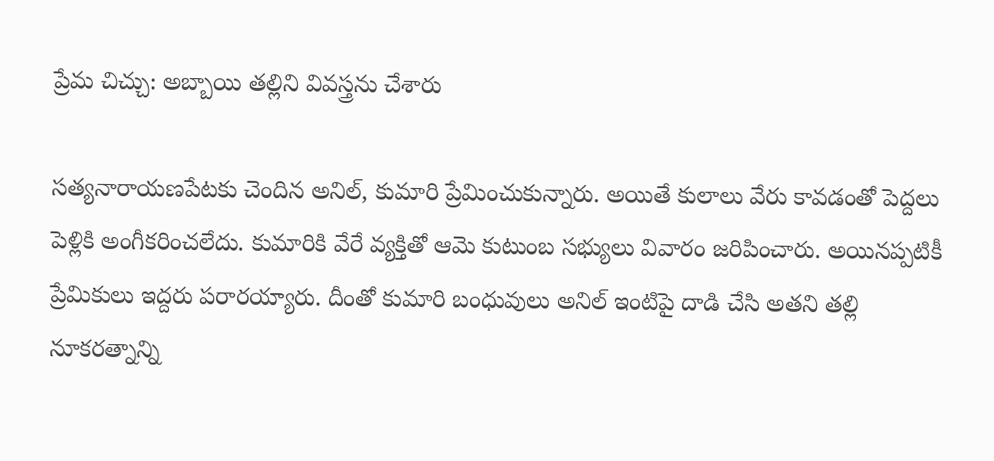ప్రేమ చిచ్చు: అబ్బాయి తల్లిని వివస్త్రను చేశారు

సత్యనారాయణపేటకు చెందిన అనిల్, కుమారి ప్రేమించుకున్నారు. అయితే కులాలు వేరు కావడంతో పెద్దలు పెళ్లికి అంగీకరించలేదు. కుమారికి వేరే వ్యక్తితో ఆమె కుటుంబ సభ్యులు వివారం జరిపించారు. అయినప్పటికీ ప్రేమికులు ఇద్దరు పరారయ్యారు. దీంతో కుమారి బంధువులు అనిల్ ఇంటిపై దాడి చేసి అతని తల్లి నూకరత్నాన్ని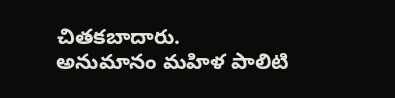చితకబాదారు.
అనుమానం మహిళ పాలిటి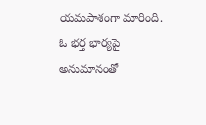యమపాశంగా మారింది. ఓ భర్త భార్యపై అనుమానంతో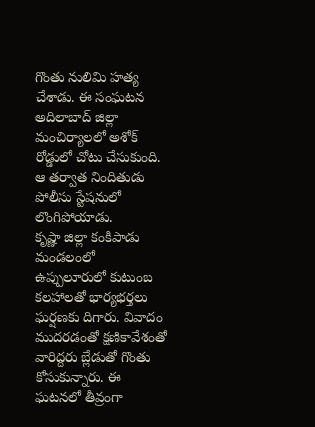గొంతు నులిమి హత్య చేశాడు. ఈ సంఘటన అదిలాబాద్ జిల్లా మంచిర్యాలలో అశోక్ రోడ్డులో చోటు చేసుకుంది. ఆ తర్వాత నిందితుడు పోలీసు స్టేషనులో లొంగిపోయాడు.
కృష్ణా జిల్లా కంకిపాడు మండలంలో ఉప్పులూరులో కుటుంబ కలహాలతో భార్యభర్తలు ఘర్షణకు దిగారు. వివాదం ముదరడంతో క్షణికావేశంతో వారిద్దరు బ్లేడుతో గొంతు కోసుకున్నారు. ఈ ఘటనలో తీవ్రంగా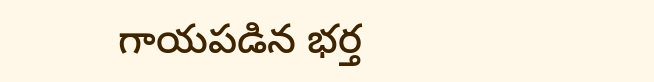గాయపడిన భర్త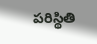పరిస్థితి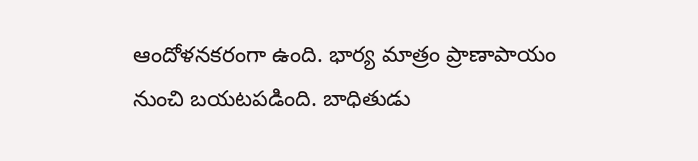ఆందోళనకరంగా ఉంది. భార్య మాత్రం ప్రాణాపాయం నుంచి బయటపడింది. బాధితుడు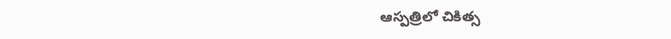ఆస్పత్రిలో చికిత్స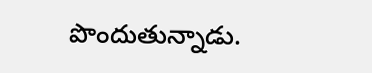పొందుతున్నాడు.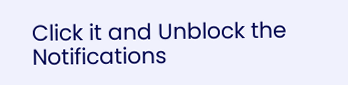Click it and Unblock the Notifications